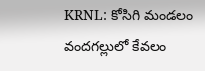KRNL: కోసిగి మండలం వందగల్లులో కేవలం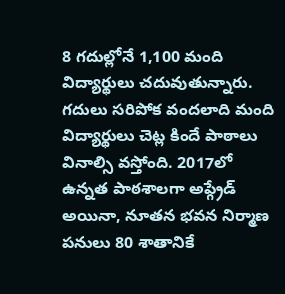8 గదుల్లోనే 1,100 మంది విద్యార్థులు చదువుతున్నారు. గదులు సరిపోక వందలాది మంది విద్యార్థులు చెట్ల కిందే పాఠాలు వినాల్సి వస్తోంది. 2017లో ఉన్నత పాఠశాలగా అప్గ్రేడ్ అయినా, నూతన భవన నిర్మాణ పనులు 80 శాతానికే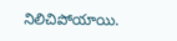నిలిచిపోయాయి.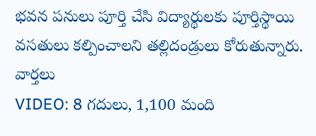భవన పనులు పూర్తి చేసి విద్యార్థులకు పూర్తిస్థాయి వసతులు కల్పించాలని తల్లిదండ్రులు కోరుతున్నారు.
వార్తలు
VIDEO: 8 గదులు, 1,100 మంది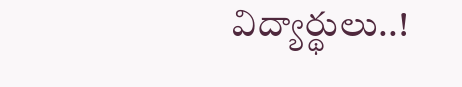విద్యార్థులు..!